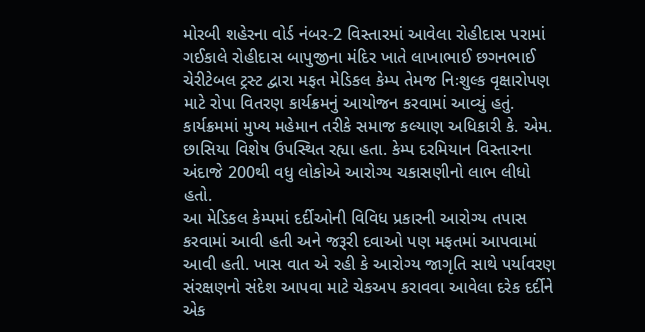મોરબી શહેરના વોર્ડ નંબર-2 વિસ્તારમાં આવેલા રોહીદાસ પરામાં ગઈકાલે રોહીદાસ બાપુજીના મંદિર ખાતે લાખાભાઈ છગનભાઈ ચેરીટેબલ ટ્રસ્ટ દ્વારા મફત મેડિકલ કેમ્પ તેમજ નિઃશુલ્ક વૃક્ષારોપણ માટે રોપા વિતરણ કાર્યક્રમનું આયોજન કરવામાં આવ્યું હતું.
કાર્યક્રમમાં મુખ્ય મહેમાન તરીકે સમાજ કલ્યાણ અધિકારી કે. એમ. છાસિયા વિશેષ ઉપસ્થિત રહ્યા હતા. કેમ્પ દરમિયાન વિસ્તારના અંદાજે 200થી વધુ લોકોએ આરોગ્ય ચકાસણીનો લાભ લીધો હતો.
આ મેડિકલ કેમ્પમાં દર્દીઓની વિવિધ પ્રકારની આરોગ્ય તપાસ કરવામાં આવી હતી અને જરૂરી દવાઓ પણ મફતમાં આપવામાં આવી હતી. ખાસ વાત એ રહી કે આરોગ્ય જાગૃતિ સાથે પર્યાવરણ સંરક્ષણનો સંદેશ આપવા માટે ચેકઅપ કરાવવા આવેલા દરેક દર્દીને એક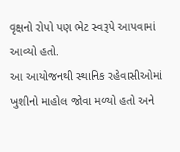વૃક્ષનો રોપો પણ ભેટ સ્વરૂપે આપવામાં આવ્યો હતો.
આ આયોજનથી સ્થાનિક રહેવાસીઓમાં ખુશીનો માહોલ જોવા મળ્યો હતો અને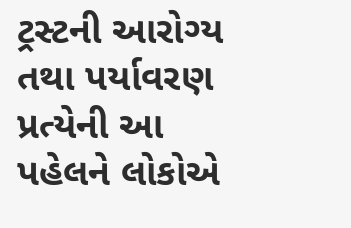ટ્રસ્ટની આરોગ્ય તથા પર્યાવરણ પ્રત્યેની આ પહેલને લોકોએ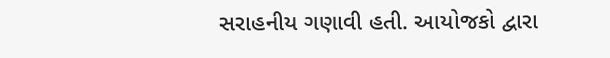સરાહનીય ગણાવી હતી. આયોજકો દ્વારા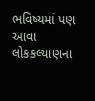ભવિષ્યમાં પણ આવા લોકકલ્યાણના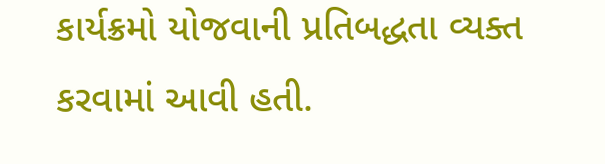કાર્યક્રમો યોજવાની પ્રતિબદ્ધતા વ્યક્ત કરવામાં આવી હતી.